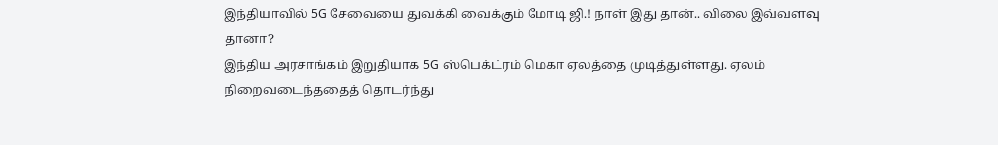இந்தியாவில் 5G சேவையை துவக்கி வைக்கும் மோடி ஜி.! நாள் இது தான்.. விலை இவ்வளவு தானா?
இந்திய அரசாங்கம் இறுதியாக 5G ஸ்பெக்ட்ரம் மெகா ஏலத்தை முடித்துள்ளது. ஏலம் நிறைவடைந்ததைத் தொடர்ந்து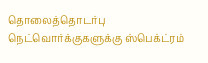தொலைத்தொடர்பு நெட்வொர்க்குகளுக்கு ஸ்பெக்ட்ரம்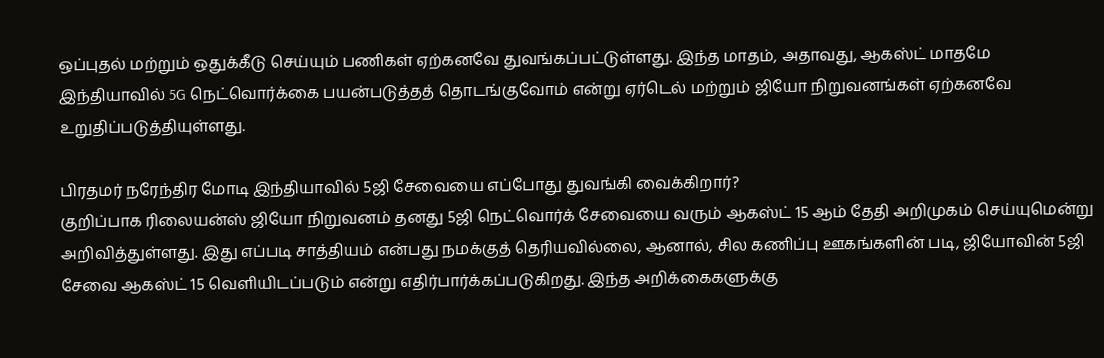ஒப்புதல் மற்றும் ஒதுக்கீடு செய்யும் பணிகள் ஏற்கனவே துவங்கப்பட்டுள்ளது. இந்த மாதம், அதாவது, ஆகஸ்ட் மாதமே இந்தியாவில் 5G நெட்வொர்க்கை பயன்படுத்தத் தொடங்குவோம் என்று ஏர்டெல் மற்றும் ஜியோ நிறுவனங்கள் ஏற்கனவே உறுதிப்படுத்தியுள்ளது.

பிரதமர் நரேந்திர மோடி இந்தியாவில் 5ஜி சேவையை எப்போது துவங்கி வைக்கிறார்?
குறிப்பாக ரிலையன்ஸ் ஜியோ நிறுவனம் தனது 5ஜி நெட்வொர்க் சேவையை வரும் ஆகஸ்ட் 15 ஆம் தேதி அறிமுகம் செய்யுமென்று அறிவித்துள்ளது. இது எப்படி சாத்தியம் என்பது நமக்குத் தெரியவில்லை, ஆனால், சில கணிப்பு ஊகங்களின் படி, ஜியோவின் 5ஜி சேவை ஆகஸ்ட் 15 வெளியிடப்படும் என்று எதிர்பார்க்கப்படுகிறது. இந்த அறிக்கைகளுக்கு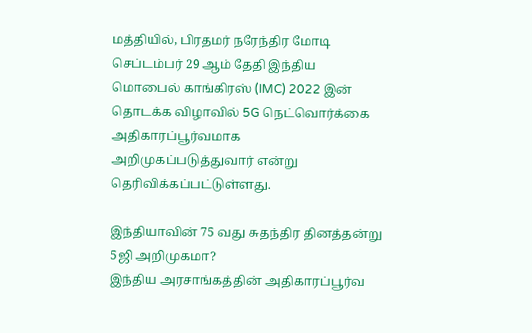மத்தியில், பிரதமர் நரேந்திர மோடி செப்டம்பர் 29 ஆம் தேதி இந்திய மொபைல் காங்கிரஸ் (IMC) 2022 இன் தொடக்க விழாவில் 5G நெட்வொர்க்கை அதிகாரப்பூர்வமாக அறிமுகப்படுத்துவார் என்று தெரிவிக்கப்பட்டுள்ளது.

இந்தியாவின் 75 வது சுதந்திர தினத்தன்று 5ஜி அறிமுகமா?
இந்திய அரசாங்கத்தின் அதிகாரப்பூர்வ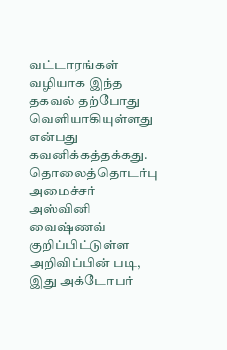வட்டாரங்கள் வழியாக இந்த தகவல் தற்போது வெளியாகியுள்ளது என்பது கவனிக்கத்தக்கது. தொலைத்தொடர்பு அமைச்சர் அஸ்வினி வைஷ்ணவ் குறிப்பிட்டுள்ள அறிவிப்பின் படி, இது அக்டோபர்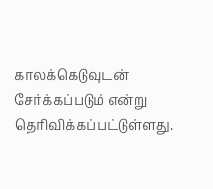காலக்கெடுவுடன் சேர்க்கப்படும் என்று தெரிவிக்கப்பட்டுள்ளது.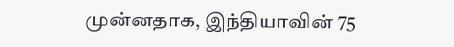முன்னதாக, இந்தியாவின் 75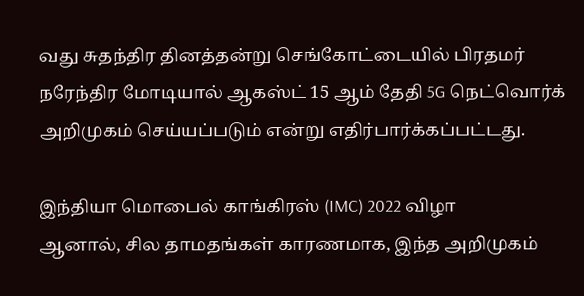வது சுதந்திர தினத்தன்று செங்கோட்டையில் பிரதமர் நரேந்திர மோடியால் ஆகஸ்ட் 15 ஆம் தேதி 5G நெட்வொர்க் அறிமுகம் செய்யப்படும் என்று எதிர்பார்க்கப்பட்டது.

இந்தியா மொபைல் காங்கிரஸ் (IMC) 2022 விழா
ஆனால், சில தாமதங்கள் காரணமாக, இந்த அறிமுகம்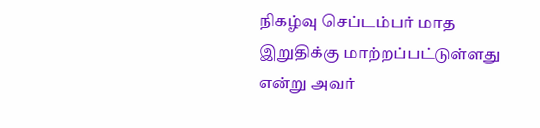நிகழ்வு செப்டம்பர் மாத இறுதிக்கு மாற்றப்பட்டுள்ளது என்று அவர்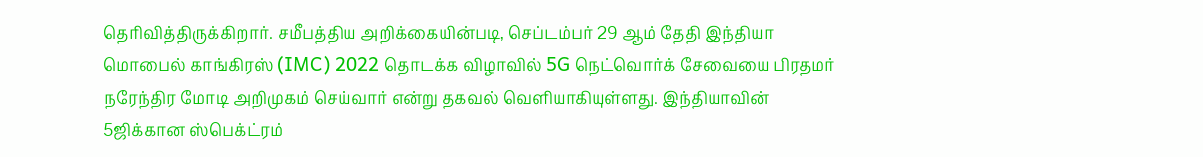தெரிவித்திருக்கிறார். சமீபத்திய அறிக்கையின்படி, செப்டம்பர் 29 ஆம் தேதி இந்தியா மொபைல் காங்கிரஸ் (IMC) 2022 தொடக்க விழாவில் 5G நெட்வொர்க் சேவையை பிரதமர் நரேந்திர மோடி அறிமுகம் செய்வார் என்று தகவல் வெளியாகியுள்ளது. இந்தியாவின் 5ஜிக்கான ஸ்பெக்ட்ரம்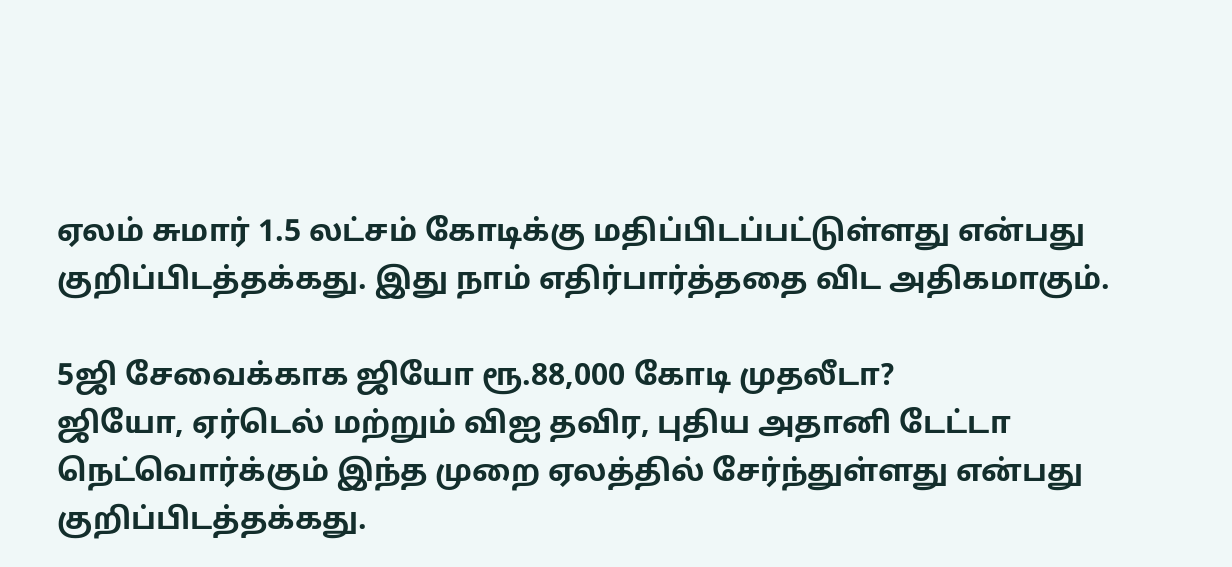ஏலம் சுமார் 1.5 லட்சம் கோடிக்கு மதிப்பிடப்பட்டுள்ளது என்பது குறிப்பிடத்தக்கது. இது நாம் எதிர்பார்த்ததை விட அதிகமாகும்.

5ஜி சேவைக்காக ஜியோ ரூ.88,000 கோடி முதலீடா?
ஜியோ, ஏர்டெல் மற்றும் விஐ தவிர, புதிய அதானி டேட்டா நெட்வொர்க்கும் இந்த முறை ஏலத்தில் சேர்ந்துள்ளது என்பது குறிப்பிடத்தக்கது.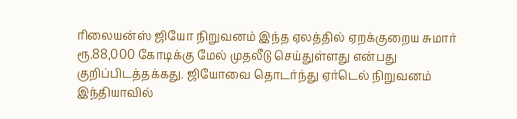ரிலையன்ஸ் ஜியோ நிறுவனம் இந்த ஏலத்தில் ஏறக்குறைய சுமார் ரூ.88,000 கோடிக்கு மேல் முதலீடு செய்துள்ளது என்பது குறிப்பிடத்தக்கது. ஜியோவை தொடர்ந்து ஏர்டெல் நிறுவனம் இந்தியாவில்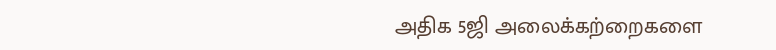அதிக 5ஜி அலைக்கற்றைகளை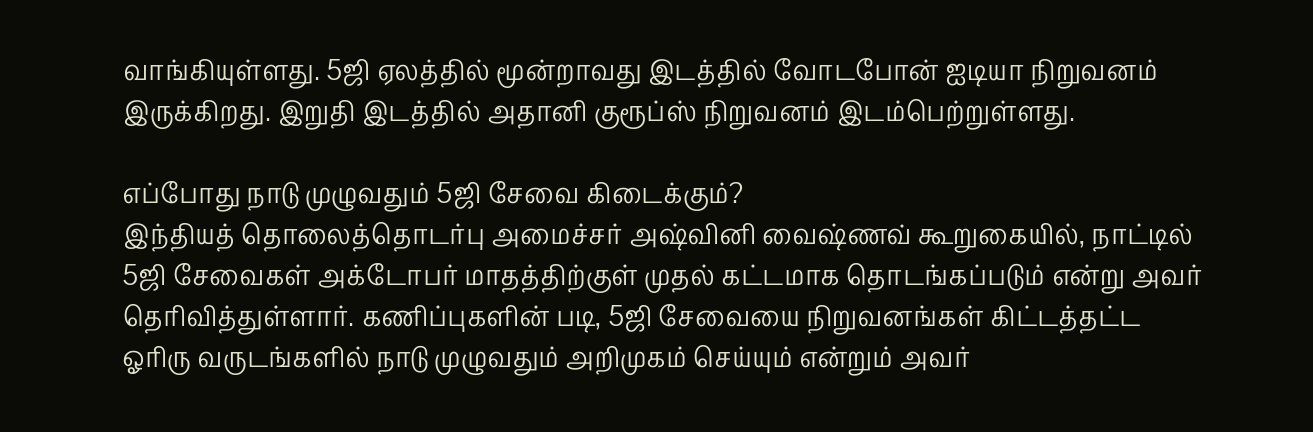வாங்கியுள்ளது. 5ஜி ஏலத்தில் மூன்றாவது இடத்தில் வோடபோன் ஐடியா நிறுவனம் இருக்கிறது. இறுதி இடத்தில் அதானி குரூப்ஸ் நிறுவனம் இடம்பெற்றுள்ளது.

எப்போது நாடு முழுவதும் 5ஜி சேவை கிடைக்கும்?
இந்தியத் தொலைத்தொடர்பு அமைச்சர் அஷ்வினி வைஷ்ணவ் கூறுகையில், நாட்டில் 5ஜி சேவைகள் அக்டோபர் மாதத்திற்குள் முதல் கட்டமாக தொடங்கப்படும் என்று அவர் தெரிவித்துள்ளார். கணிப்புகளின் படி, 5ஜி சேவையை நிறுவனங்கள் கிட்டத்தட்ட ஓரிரு வருடங்களில் நாடு முழுவதும் அறிமுகம் செய்யும் என்றும் அவர்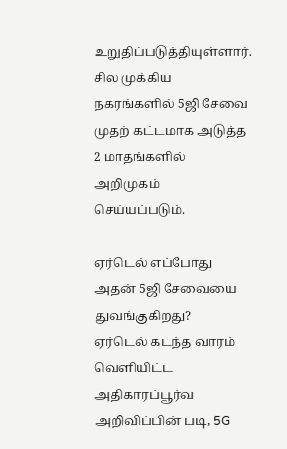உறுதிப்படுத்தியுள்ளார். சில முக்கிய நகரங்களில் 5ஜி சேவை முதற் கட்டமாக அடுத்த 2 மாதங்களில் அறிமுகம் செய்யப்படும்.

ஏர்டெல் எப்போது அதன் 5ஜி சேவையை துவங்குகிறது?
ஏர்டெல் கடந்த வாரம் வெளியிட்ட அதிகாரப்பூர்வ அறிவிப்பின் படி, 5G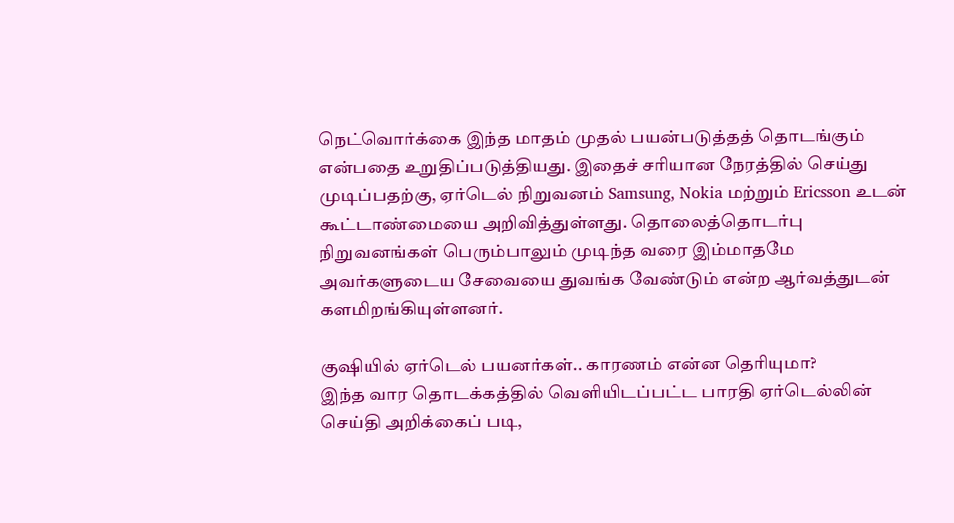நெட்வொர்க்கை இந்த மாதம் முதல் பயன்படுத்தத் தொடங்கும் என்பதை உறுதிப்படுத்தியது. இதைச் சரியான நேரத்தில் செய்து முடிப்பதற்கு, ஏர்டெல் நிறுவனம் Samsung, Nokia மற்றும் Ericsson உடன் கூட்டாண்மையை அறிவித்துள்ளது. தொலைத்தொடர்பு நிறுவனங்கள் பெரும்பாலும் முடிந்த வரை இம்மாதமே அவர்களுடைய சேவையை துவங்க வேண்டும் என்ற ஆர்வத்துடன் களமிறங்கியுள்ளனர்.

குஷியில் ஏர்டெல் பயனர்கள்.. காரணம் என்ன தெரியுமா?
இந்த வார தொடக்கத்தில் வெளியிடப்பட்ட பாரதி ஏர்டெல்லின் செய்தி அறிக்கைப் படி,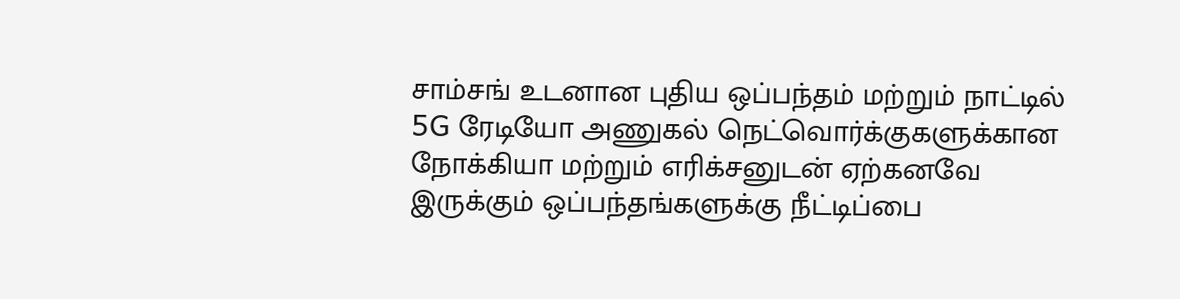சாம்சங் உடனான புதிய ஒப்பந்தம் மற்றும் நாட்டில் 5G ரேடியோ அணுகல் நெட்வொர்க்குகளுக்கான நோக்கியா மற்றும் எரிக்சனுடன் ஏற்கனவே இருக்கும் ஒப்பந்தங்களுக்கு நீட்டிப்பை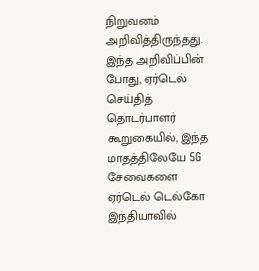நிறுவனம் அறிவித்திருந்தது. இந்த அறிவிப்பின் போது, ஏர்டெல் செய்தித் தொடர்பாளர் கூறுகையில், இந்த மாதத்திலேயே 5G சேவைகளை ஏர்டெல் டெல்கோ இந்தியாவில்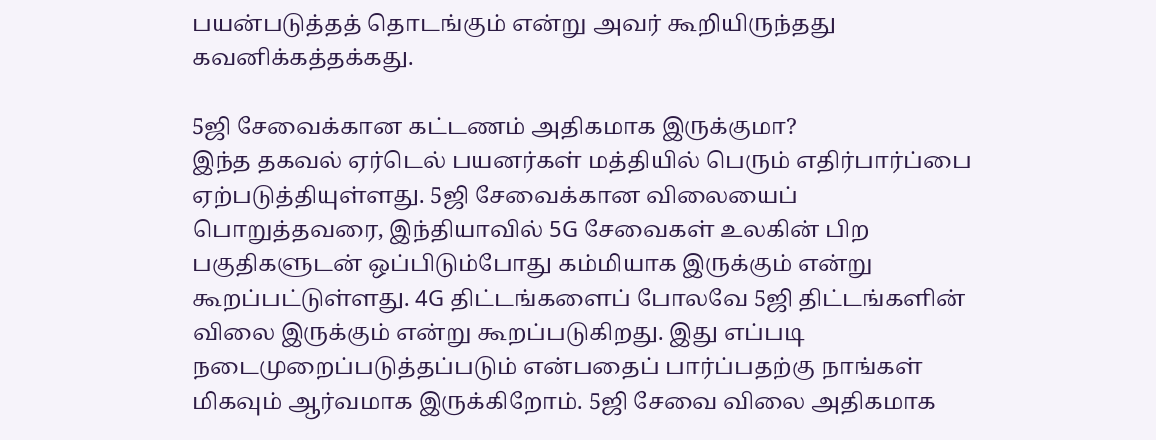பயன்படுத்தத் தொடங்கும் என்று அவர் கூறியிருந்தது கவனிக்கத்தக்கது.

5ஜி சேவைக்கான கட்டணம் அதிகமாக இருக்குமா?
இந்த தகவல் ஏர்டெல் பயனர்கள் மத்தியில் பெரும் எதிர்பார்ப்பை ஏற்படுத்தியுள்ளது. 5ஜி சேவைக்கான விலையைப் பொறுத்தவரை, இந்தியாவில் 5G சேவைகள் உலகின் பிற பகுதிகளுடன் ஒப்பிடும்போது கம்மியாக இருக்கும் என்று கூறப்பட்டுள்ளது. 4G திட்டங்களைப் போலவே 5ஜி திட்டங்களின் விலை இருக்கும் என்று கூறப்படுகிறது. இது எப்படி நடைமுறைப்படுத்தப்படும் என்பதைப் பார்ப்பதற்கு நாங்கள் மிகவும் ஆர்வமாக இருக்கிறோம். 5ஜி சேவை விலை அதிகமாக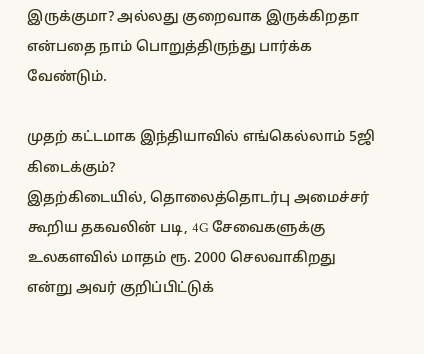இருக்குமா? அல்லது குறைவாக இருக்கிறதா என்பதை நாம் பொறுத்திருந்து பார்க்க வேண்டும்.

முதற் கட்டமாக இந்தியாவில் எங்கெல்லாம் 5ஜி கிடைக்கும்?
இதற்கிடையில், தொலைத்தொடர்பு அமைச்சர் கூறிய தகவலின் படி, 4G சேவைகளுக்கு உலகளவில் மாதம் ரூ. 2000 செலவாகிறது என்று அவர் குறிப்பிட்டுக்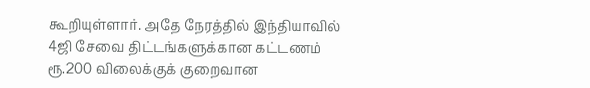கூறியுள்ளார். அதே நேரத்தில் இந்தியாவில் 4ஜி சேவை திட்டங்களுக்கான கட்டணம் ரூ.200 விலைக்குக் குறைவான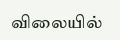விலையில்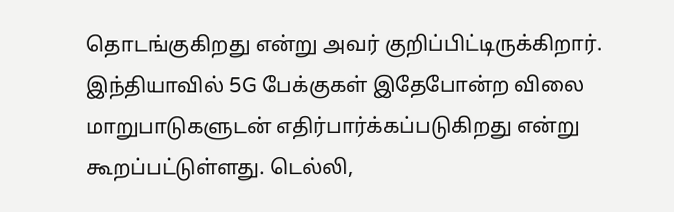தொடங்குகிறது என்று அவர் குறிப்பிட்டிருக்கிறார். இந்தியாவில் 5G பேக்குகள் இதேபோன்ற விலை மாறுபாடுகளுடன் எதிர்பார்க்கப்படுகிறது என்று கூறப்பட்டுள்ளது. டெல்லி,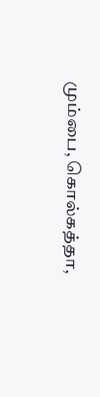மும்பை, கொல்கத்தா,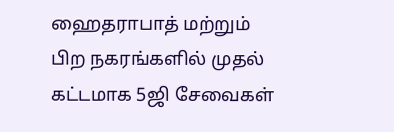ஹைதராபாத் மற்றும் பிற நகரங்களில் முதல் கட்டமாக 5ஜி சேவைகள்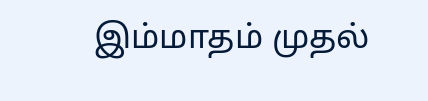இம்மாதம் முதல்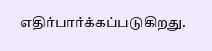எதிர்பார்க்கப்படுகிறது.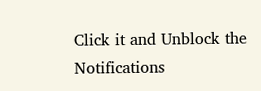Click it and Unblock the Notifications